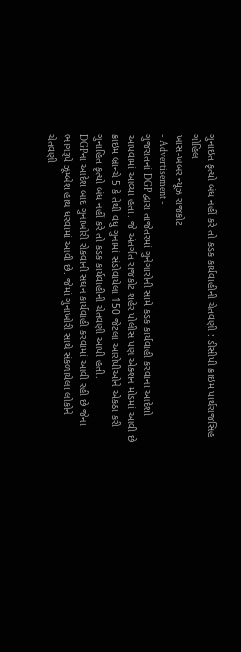ગુનાઇત કૃત્યો બંધ નહીં કરે તો કડક કાર્યવાહીની ચેતવણી : ડીસીપી ક્રાઇમ પાર્થરાજસિહ ગોહિલ
ખાસ-ખબર ન્યૂઝ રાજકોટ
- Advertisement -
ગુજરાતનાં DGP દ્વારા તાજેતરમાં ગુનેગારોની સામે કડક કાર્યવાહી કરવાના આદેશો આપવામાં આવ્યા હતા. જે અંતર્ગત રાજકોટ શહેર પોલીસ પણ એક્શન મોડમાં આવી છે ક્રાઇમ બ્રાન્ચે 5 કે તેથી વધુ ગુનામાં સંડોવાયેલા 150 જેટલા આરોપીઓને એકઠા કરી ગુનાહિત કૃત્યો બંધ નહીં કરે તો કડક કાર્યવાહીની ચેતવણી આપી હતી.
DGPના આદેશ બાદ ગુનાખોરી રોકવાની સઘન કાર્યવાહી કરવામાં આવી રહી છે જેના ભાગરૂપે ઝૂમ્બેશ હાથ ધરવામાં આવી છે. જેમાં ગુનાખોરી સાથે સંકળાયેલા લોકોને ચેતવણી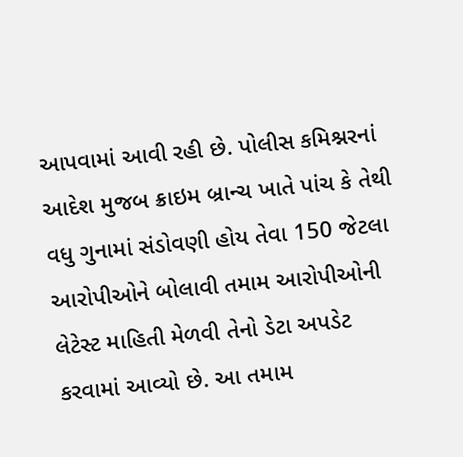આપવામાં આવી રહી છે. પોલીસ કમિશ્નરનાં આદેશ મુજબ ક્રાઇમ બ્રાન્ચ ખાતે પાંચ કે તેથી વધુ ગુનામાં સંડોવણી હોય તેવા 150 જેટલા આરોપીઓને બોલાવી તમામ આરોપીઓની લેટેસ્ટ માહિતી મેળવી તેનો ડેટા અપડેટ કરવામાં આવ્યો છે. આ તમામ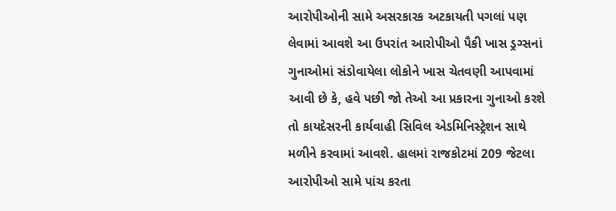આરોપીઓની સામે અસરકારક અટકાયતી પગલાં પણ લેવામાં આવશે આ ઉપરાંત આરોપીઓ પૈકી ખાસ ડ્રગ્સનાં ગુનાઓમાં સંડોવાયેલા લોકોને ખાસ ચેતવણી આપવામાં આવી છે કે, હવે પછી જો તેઓ આ પ્રકારના ગુનાઓ કરશે તો કાયદેસરની કાર્યવાહી સિવિલ એડમિનિસ્ટ્રેશન સાથે મળીને કરવામાં આવશે. હાલમાં રાજકોટમાં 209 જેટલા આરોપીઓ સામે પાંચ કરતા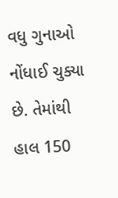વધુ ગુનાઓ નોંધાઈ ચુક્યા છે. તેમાંથી હાલ 150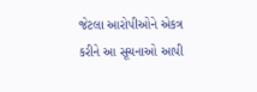જેટલા આરોપીઓને એકત્ર કરીને આ સૂચનાઓ આપી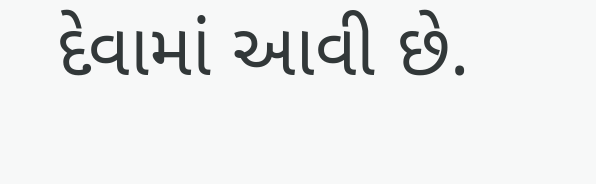દેવામાં આવી છે.